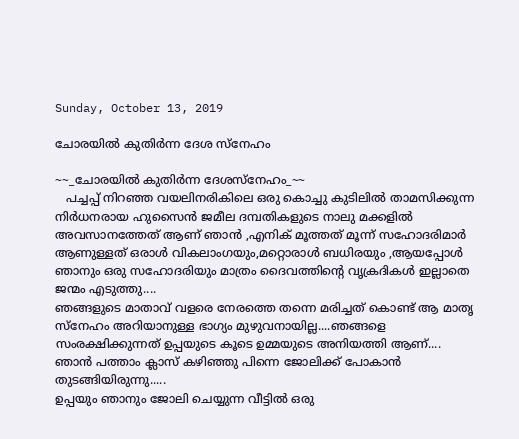Sunday, October 13, 2019

ചോരയിൽ കുതിർന്ന ദേശ സ്നേഹം

~~_ചോരയിൽ കുതിർന്ന ദേശസ്നേഹം_~~
   പച്ചപ്പ് നിറഞ്ഞ വയലിനരികിലെ ഒരു കൊച്ചു കുടിലിൽ താമസിക്കുന്ന നിർധനരായ ഹുസൈൻ ജമീല ദമ്പതികളുടെ നാലു മക്കളിൽ അവസാനത്തേത് ആണ് ഞാൻ ,എനിക് മൂത്തത് മൂന്ന് സഹോദരിമാർ ആണുള്ളത് ഒരാൾ വികലാംഗയും,മറ്റൊരാൾ ബധിരയും ,ആയപ്പോൾ ഞാനും ഒരു സഹോദരിയും മാത്രം ദൈവത്തിന്റെ വൃക്രദികൾ ഇല്ലാതെ ജന്മം എടുത്തു....
ഞങ്ങളുടെ മാതാവ് വളരെ നേരത്തെ തന്നെ മരിച്ചത് കൊണ്ട് ആ മാതൃ സ്നേഹം അറിയാനുള്ള ഭാഗ്യം മുഴുവനായില്ല....ഞങ്ങളെ സംരക്ഷിക്കുന്നത് ഉപ്പയുടെ കൂടെ ഉമ്മയുടെ അനിയത്തി ആണ്....
ഞാൻ പത്താം ക്ലാസ് കഴിഞ്ഞു പിന്നെ ജോലിക്ക് പോകാൻ തുടങ്ങിയിരുന്നു.....
ഉപ്പയും ഞാനും ജോലി ചെയ്യുന്ന വീട്ടിൽ ഒരു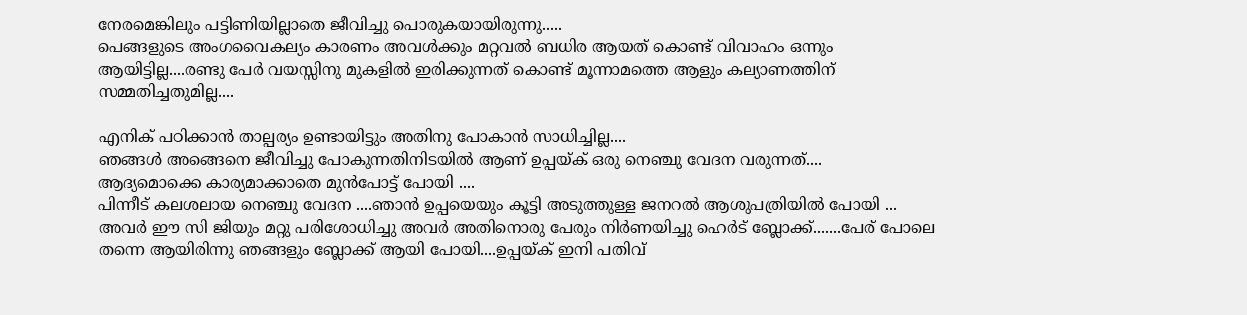നേരമെങ്കിലും പട്ടിണിയില്ലാതെ ജീവിച്ചു പൊരുകയായിരുന്നു.....
പെങ്ങളുടെ അംഗവൈകല്യം കാരണം അവൾക്കും മറ്റവൽ ബധിര ആയത് കൊണ്ട് വിവാഹം ഒന്നും ആയിട്ടില്ല....രണ്ടു പേർ വയസ്സിനു മുകളിൽ ഇരിക്കുന്നത് കൊണ്ട് മൂന്നാമത്തെ ആളും കല്യാണത്തിന് സമ്മതിച്ചതുമില്ല....

എനിക് പഠിക്കാൻ താല്പര്യം ഉണ്ടായിട്ടും അതിനു പോകാൻ സാധിച്ചില്ല....
ഞങ്ങൾ അങ്ങെനെ ജീവിച്ചു പോകുന്നതിനിടയിൽ ആണ് ഉപ്പയ്ക് ഒരു നെഞ്ചു വേദന വരുന്നത്....
ആദ്യമൊക്കെ കാര്യമാക്കാതെ മുൻപോട്ട് പോയി ....
പിന്നീട് കലശലായ നെഞ്ചു വേദന ....ഞാൻ ഉപ്പയെയും കൂട്ടി അടുത്തുള്ള ജനറൽ ആശുപത്രിയിൽ പോയി ...
അവർ ഈ സി ജിയും മറ്റു പരിശോധിച്ചു അവർ അതിനൊരു പേരും നിർണയിച്ചു ഹെർട് ബ്ലോക്ക്.......പേര് പോലെ തന്നെ ആയിരിന്നു ഞങ്ങളും ബ്ലോക്ക് ആയി പോയി....ഉപ്പയ്ക് ഇനി പതിവ്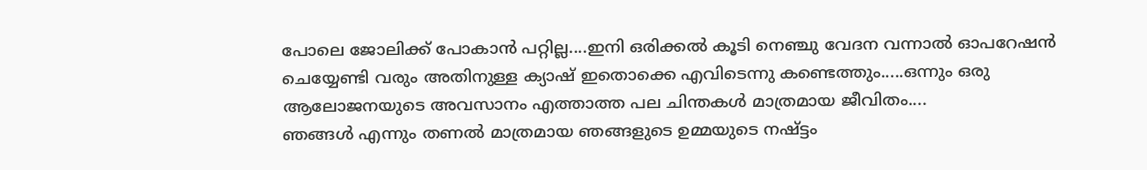പോലെ ജോലിക്ക് പോകാൻ പറ്റില്ല....ഇനി ഒരിക്കൽ കൂടി നെഞ്ചു വേദന വന്നാൽ ഓപറേഷൻ ചെയ്യേണ്ടി വരും അതിനുള്ള ക്യാഷ് ഇതൊക്കെ എവിടെന്നു കണ്ടെത്തും.....ഒന്നും ഒരു ആലോജനയുടെ അവസാനം എത്താത്ത പല ചിന്തകൾ മാത്രമായ ജീവിതം....
ഞങ്ങൾ എന്നും തണൽ മാത്രമായ ഞങ്ങളുടെ ഉമ്മയുടെ നഷ്ട്ടം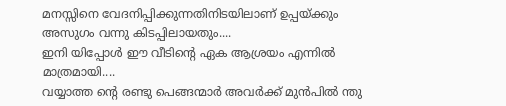മനസ്സിനെ വേദനിപ്പിക്കുന്നതിനിടയിലാണ് ഉപ്പയ്ക്കും അസുഗം വന്നു കിടപ്പിലായതും....
ഇനി യിപ്പോൾ ഈ വീടിന്റെ ഏക ആശ്രയം എന്നിൽ മാത്രമായി....
വയ്യാത്ത ന്റെ രണ്ടു പെങ്ങന്മാർ അവർക്ക് മുൻപിൽ ന്തു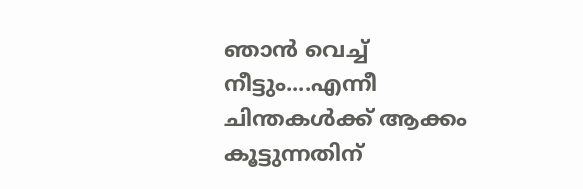ഞാൻ വെച്ച് നീട്ടും....എന്നീ ചിന്തകൾക്ക് ആക്കം കൂട്ടുന്നതിന്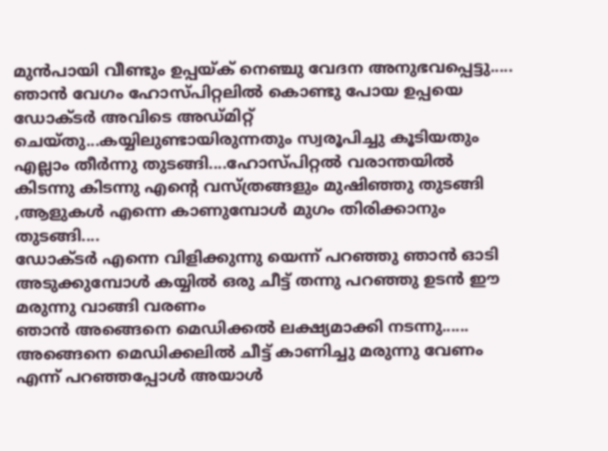മുൻപായി വീണ്ടും ഉപ്പയ്ക് നെഞ്ചു വേദന അനുഭവപ്പെട്ടു.....
ഞാൻ വേഗം ഹോസ്പിറ്റലിൽ കൊണ്ടു പോയ ഉപ്പയെ ഡോക്ടർ അവിടെ അഡ്മിറ്റ് ചെയ്തു...കയ്യിലുണ്ടായിരുന്നതും സ്വരൂപിച്ചു കൂടിയതും എല്ലാം തീർന്നു തുടങ്ങി....ഹോസ്പിറ്റൽ വരാന്തയിൽ കിടന്നു കിടന്നു എന്റെ വസ്ത്രങ്ങളും മുഷിഞ്ഞു തുടങ്ങി ,ആളുകൾ എന്നെ കാണുമ്പോൾ മുഗം തിരിക്കാനും തുടങ്ങി....
ഡോക്ടർ എന്നെ വിളിക്കുന്നു യെന്ന് പറഞ്ഞു ഞാൻ ഓടി അടുക്കുമ്പോൾ കയ്യിൽ ഒരു ചീട്ട് തന്നു പറഞ്ഞു ഉടൻ ഈ മരുന്നു വാങ്ങി വരണം
ഞാൻ അങ്ങെനെ മെഡിക്കൽ ലക്ഷ്യമാക്കി നടന്നു......
അങ്ങെനെ മെഡിക്കലിൽ ചീട്ട് കാണിച്ചു മരുന്നു വേണം എന്ന് പറഞ്ഞപ്പോൾ അയാൾ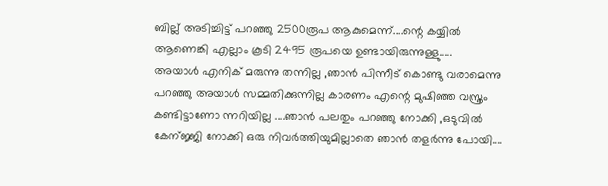ബില്ല് അടിച്ചിട്ട് പറഞ്ഞു 2500രൂപ ആകുമെന്ന്....ന്റെ കയ്യിൽ ആണെങ്കി എല്ലാം കൂടി 2495 രൂപയെ ഉണ്ടായിരുന്നുള്ളു.....
അയാൾ എനിക് മരുന്നു തന്നില്ല ,ഞാൻ പിന്നീട് കൊണ്ടു വരാമെന്നു പറഞ്ഞു അയാൾ സമ്മതിക്കുന്നില്ല കാരണം എന്റെ മുഷിഞ്ഞ വസ്ത്രം കണ്ടിട്ടാണോ ന്നറിയില്ല ....ഞാൻ പലതും പറഞ്ഞു നോക്കി ,ഒടുവിൽ കേന്ജ്ജി നോക്കി ഒരു നിവർത്തിയുമില്ലാതെ ഞാൻ തളർന്നു പോയി....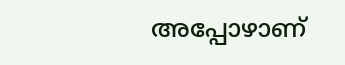അപ്പോഴാണ്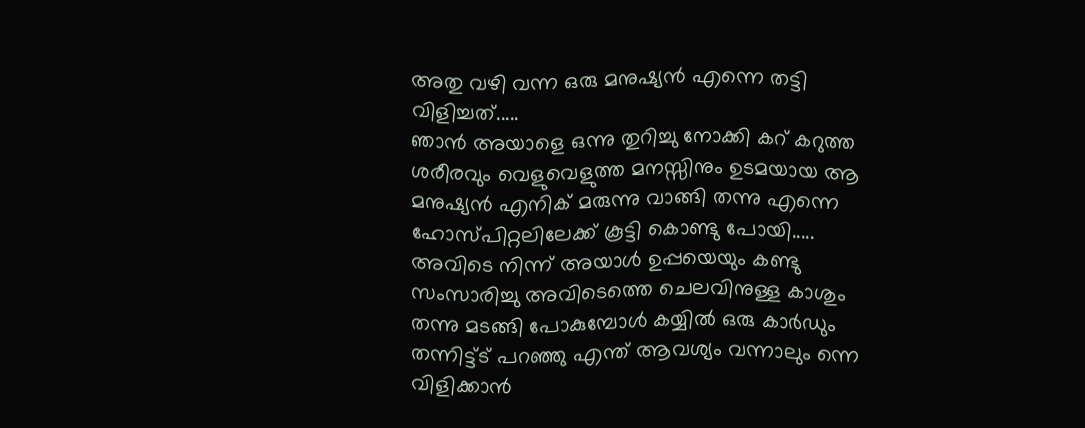അതു വഴി വന്ന ഒരു മനുഷ്യൻ എന്നെ തട്ടി വിളിച്ചത്.....
ഞാൻ അയാളെ ഒന്നു തുറിച്ചു നോക്കി കറ് കറുത്ത ശരീരവും വെളുവെളുത്ത മനസ്സിനും ഉടമയായ ആ മനുഷ്യൻ എനിക് മരുന്നു വാങ്ങി തന്നു എന്നെ ഹോസ്പിറ്റലിലേക്ക് കൂട്ടി കൊണ്ടു പോയി.....
അവിടെ നിന്ന് അയാൾ ഉപ്പയെയും കണ്ടു സംസാരിച്ചു അവിടെത്തെ ചെലവിനുള്ള കാശും തന്നു മടങ്ങി പോകുമ്പോൾ കയ്യിൽ ഒരു കാർഡും തന്നിട്ട്ട് പറഞ്ഞു എന്ത് ആവശ്യം വന്നാലും ന്നെ വിളിക്കാൻ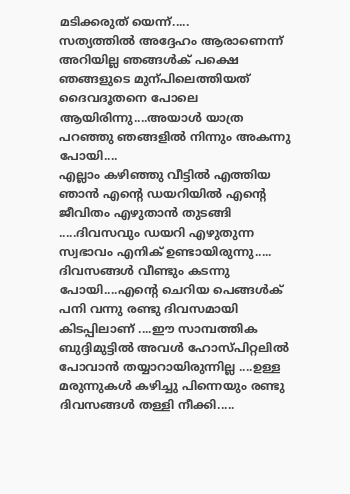മടിക്കരുത് യെന്ന്.....
സത്യത്തിൽ അദ്ദേഹം ആരാണെന്ന് അറിയില്ല ഞങ്ങൾക് പക്ഷെ ഞങ്ങളുടെ മുന്പിലെത്തിയത് ദൈവദൂതനെ പോലെ ആയിരിന്നു....അയാൾ യാത്ര പറഞ്ഞു ഞങ്ങളിൽ നിന്നും അകന്നു പോയി....
എല്ലാം കഴിഞ്ഞു വീട്ടിൽ എത്തിയ ഞാൻ എന്റെ ഡയറിയിൽ എന്റെ ജീവിതം എഴുതാൻ തുടങ്ങി .....ദിവസവും ഡയറി എഴുതുന്ന സ്വഭാവം എനിക് ഉണ്ടായിരുന്നു.....
ദിവസങ്ങൾ വീണ്ടും കടന്നു പോയി....എന്റെ ചെറിയ പെങ്ങൾക് പനി വന്നു രണ്ടു ദിവസമായി കിടപ്പിലാണ് ....ഈ സാമ്പത്തിക ബുദ്ദിമുട്ടിൽ അവൾ ഹോസ്പിറ്റലിൽ പോവാൻ തയ്യാറായിരുന്നില്ല ....ഉള്ള മരുന്നുകൾ കഴിച്ചു പിന്നെയും രണ്ടു ദിവസങ്ങൾ തള്ളി നീക്കി.....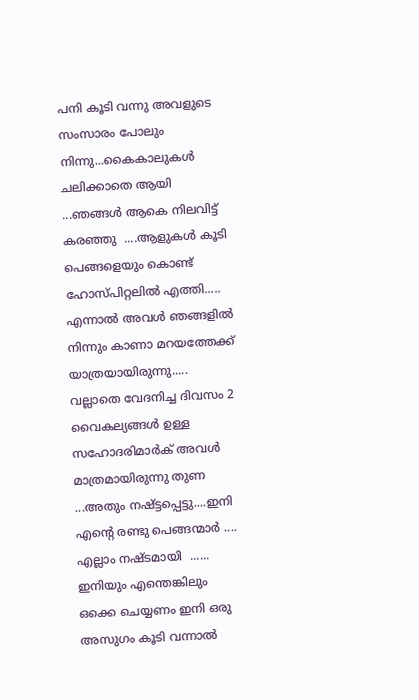പനി കൂടി വന്നു അവളുടെ സംസാരം പോലും നിന്നു...കൈകാലുകൾ ചലിക്കാതെ ആയി ...ഞങ്ങൾ ആകെ നിലവിട്ട് കരഞ്ഞു  ....ആളുകൾ കൂടി പെങ്ങളെയും കൊണ്ട് ഹോസ്പിറ്റലിൽ എത്തി.....
എന്നാൽ അവൾ ഞങ്ങളിൽ നിന്നും കാണാ മറയത്തേക്ക് യാത്രയായിരുന്നു.....
വല്ലാതെ വേദനിച്ച ദിവസം 2 വൈകല്യങ്ങൾ ഉള്ള സഹോദരിമാർക് അവൾ മാത്രമായിരുന്നു തുണ ...അതും നഷ്ട്ടപ്പെട്ടു....ഇനി എന്റെ രണ്ടു പെങ്ങന്മാർ ....
എല്ലാം നഷ്ടമായി  ......
ഇനിയും എന്തെങ്കിലും ഒക്കെ ചെയ്യണം ഇനി ഒരു അസുഗം കൂടി വന്നാൽ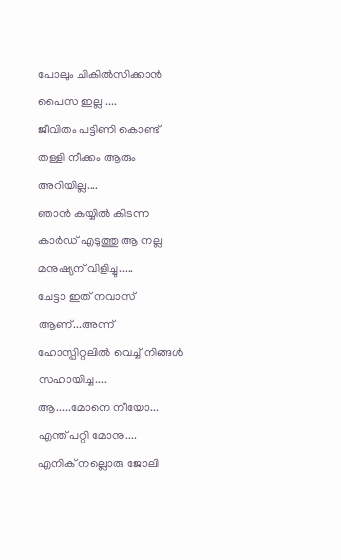പോലും ചികിൽസിക്കാൻ പൈസ ഇല്ല ....
ജീവിതം പട്ടിണി കൊണ്ട് തള്ളി നീക്കം ആരും അറിയില്ല....
ഞാൻ കയ്യിൽ കിടന്ന കാർഡ് എടുത്തു ആ നല്ല മനുഷ്യന് വിളിച്ചു.....
ചേട്ടാ ഇത് നവാസ് ആണ്...അന്ന് ഹോസ്പിറ്റലിൽ വെച്ച് നിങ്ങൾ സഹായിച്ച....
ആ.....മോനെ നീയോ...
എന്ത് പറ്റി മോനു....
എനിക് നല്ലൊരു ജോലി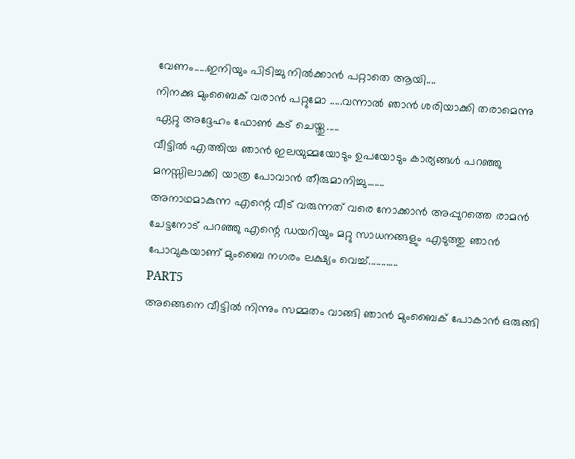വേണം.....ഇനിയും പിടിച്ചു നിൽക്കാൻ പറ്റാതെ ആയി....
നിനക്കു മുംബൈക് വരാൻ പറ്റുമോ .....വന്നാൽ ഞാൻ ശരിയാക്കി തരാമെന്നു ഏറ്റു അദ്ദേഹം ഫോൺ കട് ചെയ്തു.....
വീട്ടിൽ എത്തിയ ഞാൻ ഇലയുമ്മയോടും ഉപയോടും കാര്യങ്ങൾ പറഞ്ഞു മനസ്സിലാക്കി യാത്ര പോവാൻ തീരുമാനിച്ചു.......
അനാഥമാകുന്ന എന്റെ വീട് വരുന്നത് വരെ നോക്കാൻ അപ്പുറത്തെ രാമൻ ചേട്ടനോട് പറഞ്ഞു എന്റെ ഡയറിയും മറ്റു സാധനങ്ങളും എടുത്തു ഞാൻ പോവുകയാണ് മുംബൈ നഗരം ലക്ഷ്യം വെച്ച്............
PART5
അങ്ങെനെ വീട്ടിൽ നിന്നും സമ്മതം വാങ്ങി ഞാൻ മുംബൈക് പോകാൻ ഒരുങ്ങി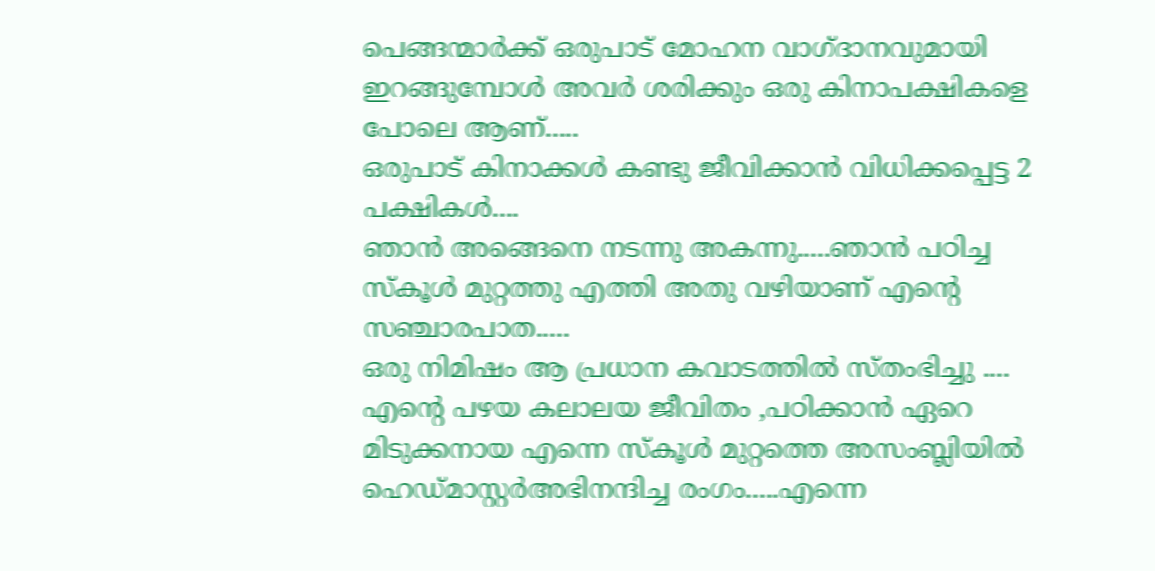പെങ്ങന്മാർക്ക് ഒരുപാട് മോഹന വാഗ്ദാനവുമായി ഇറങ്ങുമ്പോൾ അവർ ശരിക്കും ഒരു കിനാപക്ഷികളെ പോലെ ആണ്.....
ഒരുപാട് കിനാക്കൾ കണ്ടു ജീവിക്കാൻ വിധിക്കപ്പെട്ട 2 പക്ഷികൾ....
ഞാൻ അങ്ങെനെ നടന്നു അകന്നു.....ഞാൻ പഠിച്ച സ്കൂൾ മുറ്റത്തു എത്തി അതു വഴിയാണ് എന്റെ സഞ്ചാരപാത.....
ഒരു നിമിഷം ആ പ്രധാന കവാടത്തിൽ സ്തംഭിച്ചു ....
എന്റെ പഴയ കലാലയ ജീവിതം ,പഠിക്കാൻ ഏറെ മിടുക്കനായ എന്നെ സ്കൂൾ മുറ്റത്തെ അസംബ്ലിയിൽ ഹെഡ്മാസ്റ്റർഅഭിനന്ദിച്ച രംഗം.....എന്നെ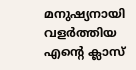മനുഷ്യനായി വളർത്തിയ എന്റെ ക്ലാസ്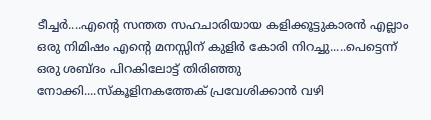ടീച്ചർ....എന്റെ സന്തത സഹചാരിയായ കളിക്കൂട്ടുകാരൻ എല്ലാം ഒരു നിമിഷം എന്റെ മനസ്സിന് കുളിർ കോരി നിറച്ചു.....പെട്ടെന്ന് ഒരു ശബ്ദം പിറകിലോട്ട് തിരിഞ്ഞു നോക്കി....സ്കൂളിനകത്തേക് പ്രവേശിക്കാൻ വഴി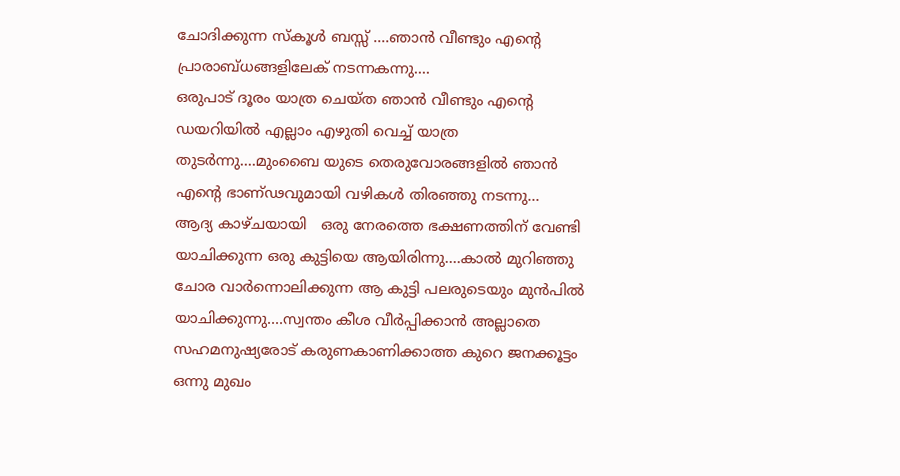ചോദിക്കുന്ന സ്കൂൾ ബസ്സ് ....ഞാൻ വീണ്ടും എന്റെ പ്രാരാബ്ധങ്ങളിലേക് നടന്നകന്നു....
ഒരുപാട് ദൂരം യാത്ര ചെയ്ത ഞാൻ വീണ്ടും എന്റെ ഡയറിയിൽ എല്ലാം എഴുതി വെച്ച് യാത്ര തുടർന്നു....മുംബൈ യുടെ തെരുവോരങ്ങളിൽ ഞാൻ എന്റെ ഭാണ്ഢവുമായി വഴികൾ തിരഞ്ഞു നടന്നു...
ആദ്യ കാഴ്ചയായി   ഒരു നേരത്തെ ഭക്ഷണത്തിന് വേണ്ടി യാചിക്കുന്ന ഒരു കുട്ടിയെ ആയിരിന്നു....കാൽ മുറിഞ്ഞു ചോര വാർന്നൊലിക്കുന്ന ആ കുട്ടി പലരുടെയും മുൻപിൽ യാചിക്കുന്നു....സ്വന്തം കീശ വീർപ്പിക്കാൻ അല്ലാതെ സഹമനുഷ്യരോട് കരുണകാണിക്കാത്ത കുറെ ജനക്കൂട്ടം ഒന്നു മുഖം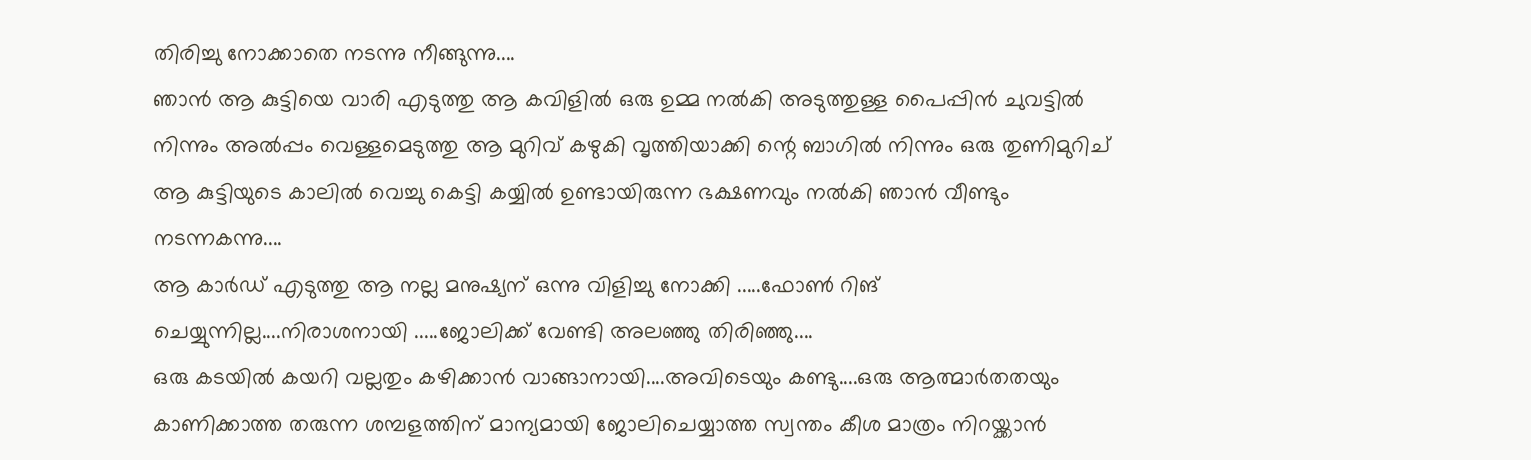തിരിച്ചു നോക്കാതെ നടന്നു നീങ്ങുന്നു....
ഞാൻ ആ കുട്ടിയെ വാരി എടുത്തു ആ കവിളിൽ ഒരു ഉമ്മ നൽകി അടുത്തുള്ള പൈപ്പിൻ ചുവട്ടിൽ നിന്നും അൽപ്പം വെള്ളമെടുത്തു ആ മുറിവ് കഴുകി വൃത്തിയാക്കി ന്റെ ബാഗിൽ നിന്നും ഒരു തുണിമുറിച് ആ കുട്ടിയുടെ കാലിൽ വെച്ചു കെട്ടി കയ്യിൽ ഉണ്ടായിരുന്ന ഭക്ഷണവും നൽകി ഞാൻ വീണ്ടും നടന്നകന്നു....
ആ കാർഡ് എടുത്തു ആ നല്ല മനുഷ്യന് ഒന്നു വിളിച്ചു നോക്കി .....ഫോൺ റിങ് ചെയ്യുന്നില്ല....നിരാശനായി .....ജോലിക്ക് വേണ്ടി അലഞ്ഞു തിരിഞ്ഞു....
ഒരു കടയിൽ കയറി വല്ലതും കഴിക്കാൻ വാങ്ങാനായി....അവിടെയും കണ്ടു....ഒരു ആത്മാർതതയും കാണിക്കാത്ത തരുന്ന ശമ്പളത്തിന് മാന്യമായി ജോലിചെയ്യാത്ത സ്വന്തം കീശ മാത്രം നിറയ്ക്കാൻ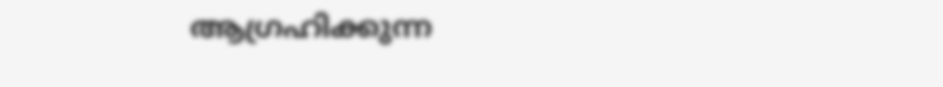ആഗ്രഹിക്കുന്ന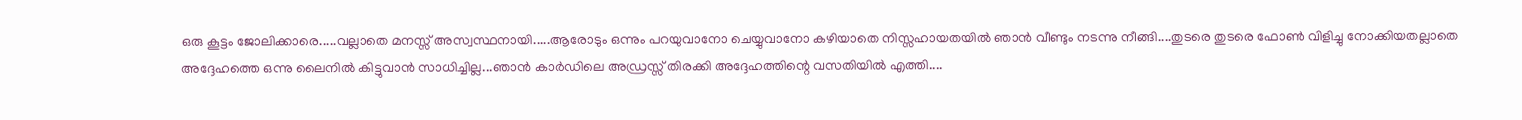ഒരു കൂട്ടം ജോലിക്കാരെ.....വല്ലാതെ മനസ്സ് അസ്വസ്ഥനായി.....ആരോടും ഒന്നും പറയുവാനോ ചെയ്യുവാനോ കഴിയാതെ നിസ്സഹായതയിൽ ഞാൻ വീണ്ടും നടന്നു നീങ്ങി....തുടരെ തുടരെ ഫോൺ വിളിച്ചു നോക്കിയതല്ലാതെ അദ്ദേഹത്തെ ഒന്നു ലൈനിൽ കിട്ടുവാൻ സാധിച്ചില്ല...ഞാൻ കാർഡിലെ അഡ്രസ്സ് തിരക്കി അദ്ദേഹത്തിന്റെ വസതിയിൽ എത്തി....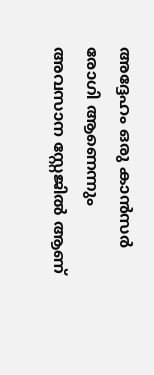അദ്ദേഹം ഒരു കാൻസർ രോഗി ആണെന്നും അവസാന സ്റ്റേജിൽ ആണ്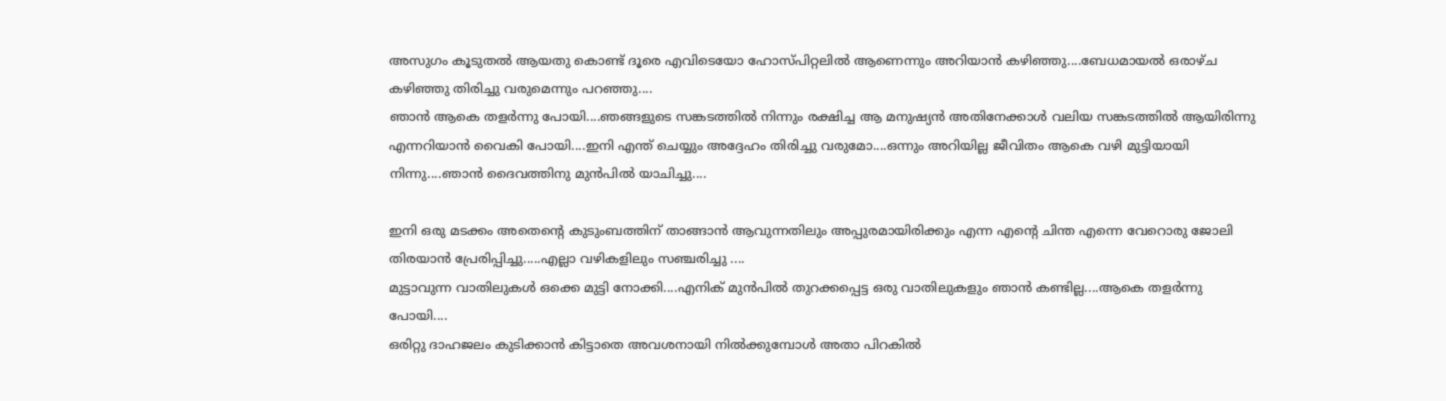അസുഗം കൂടുതൽ ആയതു കൊണ്ട് ദൂരെ എവിടെയോ ഹോസ്പിറ്റലിൽ ആണെന്നും അറിയാൻ കഴിഞ്ഞു....ബേധമായൽ ഒരാഴ്ച കഴിഞ്ഞു തിരിച്ചു വരുമെന്നും പറഞ്ഞു....
ഞാൻ ആകെ തളർന്നു പോയി....ഞങ്ങളുടെ സങ്കടത്തിൽ നിന്നും രക്ഷിച്ച ആ മനുഷ്യൻ അതിനേക്കാൾ വലിയ സങ്കടത്തിൽ ആയിരിന്നു എന്നറിയാൻ വൈകി പോയി....ഇനി എന്ത് ചെയ്യും അദ്ദേഹം തിരിച്ചു വരുമോ....ഒന്നും അറിയില്ല ജീവിതം ആകെ വഴി മുട്ടിയായി നിന്നു....ഞാൻ ദൈവത്തിനു മുൻപിൽ യാചിച്ചു....

ഇനി ഒരു മടക്കം അതെന്റെ കുടുംബത്തിന് താങ്ങാൻ ആവുന്നതിലും അപ്പുരമായിരിക്കും എന്ന എന്റെ ചിന്ത എന്നെ വേറൊരു ജോലി തിരയാൻ പ്രേരിപ്പിച്ചു.....എല്ലാ വഴികളിലും സഞ്ചരിച്ചു ....
മുട്ടാവുന്ന വാതിലുകൾ ഒക്കെ മുട്ടി നോക്കി....എനിക് മുൻപിൽ തുറക്കപ്പെട്ട ഒരു വാതിലുകളും ഞാൻ കണ്ടില്ല....ആകെ തളർന്നു പോയി....
ഒരിറ്റു ദാഹജലം കുടിക്കാൻ കിട്ടാതെ അവശനായി നിൽക്കുമ്പോൾ അതാ പിറകിൽ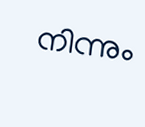നിന്നും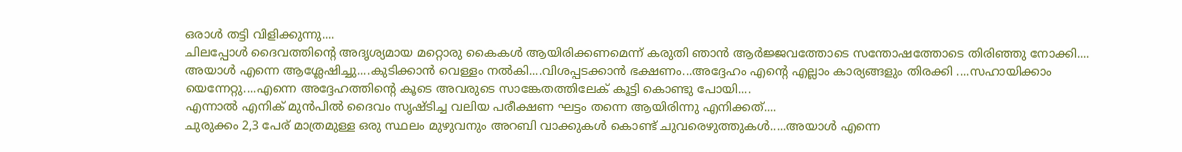ഒരാൾ തട്ടി വിളിക്കുന്നു....
ചിലപ്പോൾ ദൈവത്തിന്റെ അദൃശ്യമായ മറ്റൊരു കൈകൾ ആയിരിക്കണമെന്ന് കരുതി ഞാൻ ആർജ്ജവത്തോടെ സന്തോഷത്തോടെ തിരിഞ്ഞു നോക്കി....
അയാൾ എന്നെ ആശ്ലേഷിച്ചു....കുടിക്കാൻ വെള്ളം നൽകി....വിശപ്പടക്കാൻ ഭക്ഷണം...അദ്ദേഹം എന്റെ എല്ലാം കാര്യങ്ങളും തിരക്കി ....സഹായിക്കാം യെന്നേറ്റു....എന്നെ അദ്ദേഹത്തിന്റെ കൂടെ അവരുടെ സാങ്കേതത്തിലേക് കൂട്ടി കൊണ്ടു പോയി....
എന്നാൽ എനിക് മുൻപിൽ ദൈവം സൃഷ്ടിച്ച വലിയ പരീക്ഷണ ഘട്ടം തന്നെ ആയിരിന്നു എനിക്കത്....
ചുരുക്കം 2,3 പേര് മാത്രമുള്ള ഒരു സ്ഥലം മുഴുവനും അറബി വാക്കുകൾ കൊണ്ട് ചുവരെഴുത്തുകൾ.....അയാൾ എന്നെ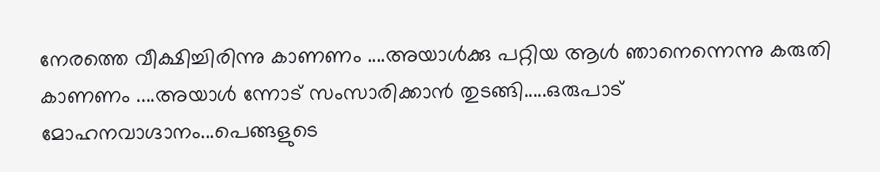നേരത്തെ വീക്ഷിച്ചിരിന്നു കാണണം ....അയാൾക്കു പറ്റിയ ആൾ ഞാനെന്നെന്നു കരുതി കാണണം ....അയാൾ ന്നോട് സംസാരിക്കാൻ തുടങ്ങി.....ഒരുപാട് മോഹനവാഗ്ദാനം...പെങ്ങളുടെ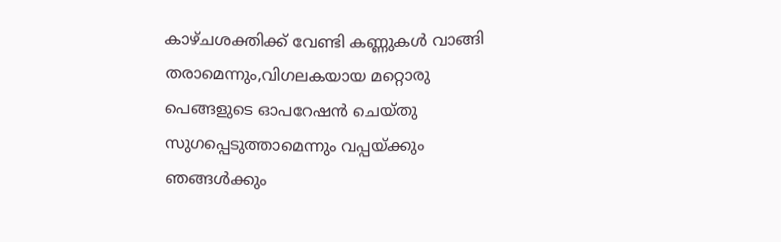കാഴ്ചശക്തിക്ക് വേണ്ടി കണ്ണുകൾ വാങ്ങി തരാമെന്നും,വിഗലകയായ മറ്റൊരു പെങ്ങളുടെ ഓപറേഷൻ ചെയ്തു സുഗപ്പെടുത്താമെന്നും വപ്പയ്ക്കും ഞങ്ങൾക്കും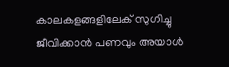കാലകളങ്ങളിലേക് സുഗിച്ചു ജീവിക്കാൻ പണവും അയാൾ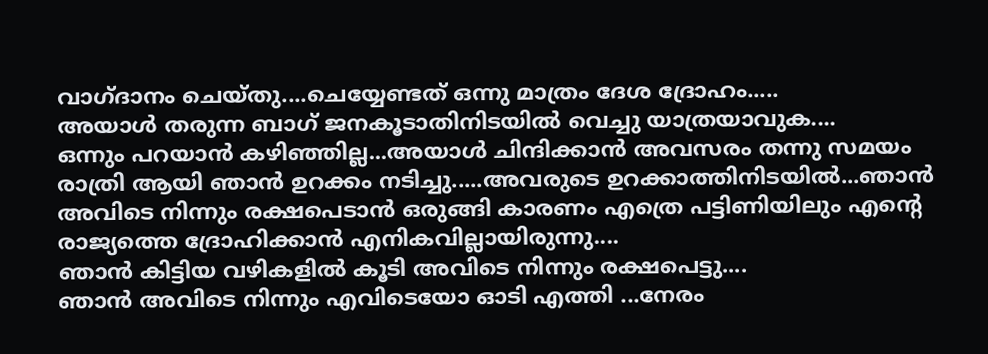വാഗ്ദാനം ചെയ്തു....ചെയ്യേണ്ടത് ഒന്നു മാത്രം ദേശ ദ്രോഹം.....
അയാൾ തരുന്ന ബാഗ് ജനകൂടാതിനിടയിൽ വെച്ചു യാത്രയാവുക....
ഒന്നും പറയാൻ കഴിഞ്ഞില്ല...അയാൾ ചിന്ദിക്കാൻ അവസരം തന്നു സമയം രാത്രി ആയി ഞാൻ ഉറക്കം നടിച്ചു.....അവരുടെ ഉറക്കാത്തിനിടയിൽ...ഞാൻ അവിടെ നിന്നും രക്ഷപെടാൻ ഒരുങ്ങി കാരണം എത്രെ പട്ടിണിയിലും എന്റെ രാജ്യത്തെ ദ്രോഹിക്കാൻ എനികവില്ലായിരുന്നു....
ഞാൻ കിട്ടിയ വഴികളിൽ കൂടി അവിടെ നിന്നും രക്ഷപെട്ടു....
ഞാൻ അവിടെ നിന്നും എവിടെയോ ഓടി എത്തി ...നേരം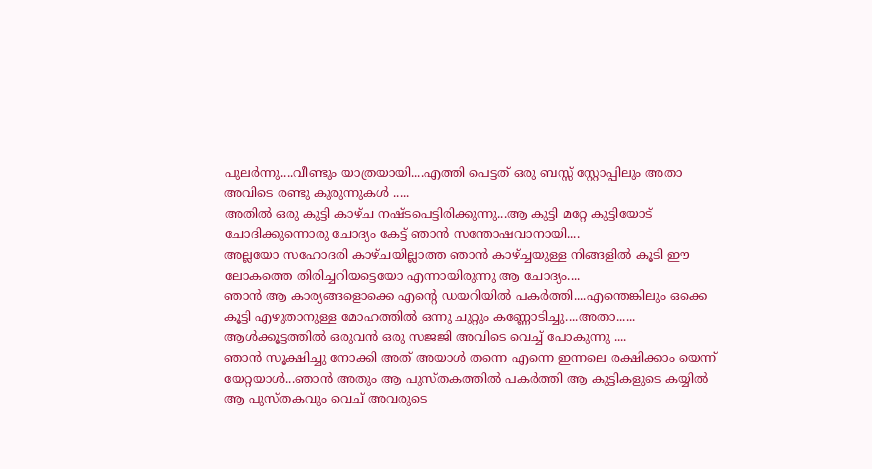പുലർന്നു....വീണ്ടും യാത്രയായി....എത്തി പെട്ടത് ഒരു ബസ്സ് സ്റ്റോപ്പിലും അതാ അവിടെ രണ്ടു കുരുന്നുകൾ .....
അതിൽ ഒരു കുട്ടി കാഴ്ച നഷ്ടപെട്ടിരിക്കുന്നു...ആ കുട്ടി മറ്റേ കുട്ടിയോട് ചോദിക്കുന്നൊരു ചോദ്യം കേട്ട് ഞാൻ സന്തോഷവാനായി....
അല്ലയോ സഹോദരി കാഴ്ചയില്ലാത്ത ഞാൻ കാഴ്ച്ചയുള്ള നിങ്ങളിൽ കൂടി ഈ ലോകത്തെ തിരിച്ചറിയട്ടെയോ എന്നായിരുന്നു ആ ചോദ്യം....
ഞാൻ ആ കാര്യങ്ങളൊക്കെ എന്റെ ഡയറിയിൽ പകർത്തി....എന്തെങ്കിലും ഒക്കെ കൂട്ടി എഴുതാനുള്ള മോഹത്തിൽ ഒന്നു ചുറ്റും കണ്ണോടിച്ചു....അതാ......
ആൾക്കൂട്ടത്തിൽ ഒരുവൻ ഒരു സജജി അവിടെ വെച്ച് പോകുന്നു ....
ഞാൻ സൂക്ഷിച്ചു നോക്കി അത് അയാൾ തന്നെ എന്നെ ഇന്നലെ രക്ഷിക്കാം യെന്ന് യേറ്റയാൾ...ഞാൻ അതും ആ പുസ്തകത്തിൽ പകർത്തി ആ കുട്ടികളുടെ കയ്യിൽ ആ പുസ്തകവും വെച് അവരുടെ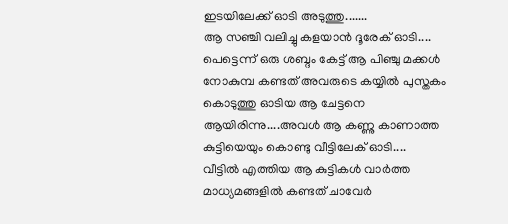ഇടയിലേക്ക് ഓടി അടുത്തു.......
ആ സഞ്ചി വലിച്ചു കളയാൻ ദൂരേക് ഓടി....
പെട്ടെന്ന് ഒരു ശബ്ദം കേട്ട് ആ പിഞ്ചു മക്കൾ നോകുമ്പ കണ്ടത് അവരുടെ കയ്യിൽ പുസ്തകം കൊടുത്തു ഓടിയ ആ ചേട്ടനെ ആയിരിന്നു....അവൾ ആ കണ്ണു കാണാത്ത കുട്ടിയെയും കൊണ്ടു വീട്ടിലേക് ഓടി....
വീട്ടിൽ എത്തിയ ആ കുട്ടികൾ വാർത്ത മാധ്യമങ്ങളിൽ കണ്ടത് ചാവേർ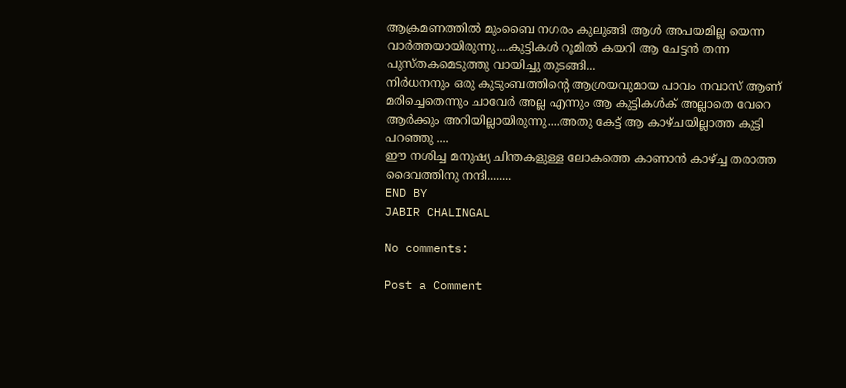ആക്രമണത്തിൽ മുംബൈ നഗരം കുലുങ്ങി ആൾ അപയമില്ല യെന്ന വാർത്തയായിരുന്നു....കുട്ടികൾ റൂമിൽ കയറി ആ ചേട്ടൻ തന്ന പുസ്തകമെടുത്തു വായിച്ചു തുടങ്ങി...
നിർധനനും ഒരു കുടുംബത്തിന്റെ ആശ്രയവുമായ പാവം നവാസ് ആണ് മരിച്ചെതെന്നും ചാവേർ അല്ല എന്നും ആ കുട്ടികൾക് അല്ലാതെ വേറെ ആർക്കും അറിയില്ലായിരുന്നു....അതു കേട്ട് ആ കാഴ്ചയില്ലാത്ത കുട്ടി പറഞ്ഞു ....
ഈ നശിച്ച മനുഷ്യ ചിന്തകളുള്ള ലോകത്തെ കാണാൻ കാഴ്ച്ച തരാത്ത ദൈവത്തിനു നന്ദി........
END BY
JABIR CHALINGAL

No comments:

Post a Comment